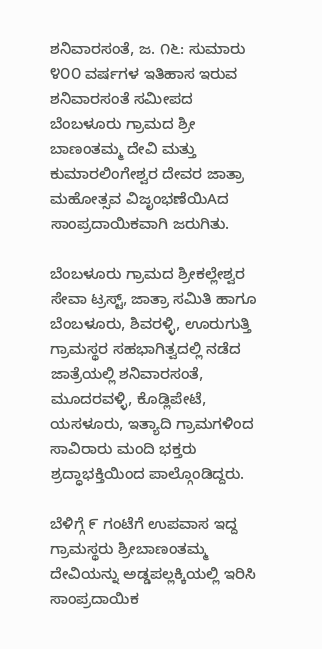ಶನಿವಾರಸಂತೆ, ಜ. ೧೬: ಸುಮಾರು ೪೦೦ ವರ್ಷಗಳ ಇತಿಹಾಸ ಇರುವ ಶನಿವಾರಸಂತೆ ಸಮೀಪದ ಬೆಂಬಳೂರು ಗ್ರಾಮದ ಶ್ರೀ ಬಾಣಂತಮ್ಮ ದೇವಿ ಮತ್ತು ಕುಮಾರಲಿಂಗೇಶ್ವರ ದೇವರ ಜಾತ್ರಾ ಮಹೋತ್ಸವ ವಿಜೃಂಭಣೆಯಿAದ ಸಾಂಪ್ರದಾಯಿಕವಾಗಿ ಜರುಗಿತು.

ಬೆಂಬಳೂರು ಗ್ರಾಮದ ಶ್ರೀಕಲ್ಲೇಶ್ವರ ಸೇವಾ ಟ್ರಸ್ಟ್, ಜಾತ್ರಾ ಸಮಿತಿ ಹಾಗೂ ಬೆಂಬಳೂರು, ಶಿವರಳ್ಳಿ, ಊರುಗುತ್ತಿ ಗ್ರಾಮಸ್ಥರ ಸಹಭಾಗಿತ್ವದಲ್ಲಿ ನಡೆದ ಜಾತ್ರೆಯಲ್ಲಿ ಶನಿವಾರಸಂತೆ, ಮೂದರವಳ್ಳಿ, ಕೊಡ್ಲಿಪೇಟೆ, ಯಸಳೂರು, ಇತ್ಯಾದಿ ಗ್ರಾಮಗಳಿಂದ ಸಾವಿರಾರು ಮಂದಿ ಭಕ್ತರು ಶ್ರದ್ಧಾಭಕ್ತಿಯಿಂದ ಪಾಲ್ಗೊಂಡಿದ್ದರು.

ಬೆಳಿಗ್ಗೆ ೯ ಗಂಟೆಗೆ ಉಪವಾಸ ಇದ್ದ ಗ್ರಾಮಸ್ಥರು ಶ್ರೀಬಾಣಂತಮ್ಮ ದೇವಿಯನ್ನು ಅಡ್ಡಪಲ್ಲಕ್ಕಿಯಲ್ಲಿ ಇರಿಸಿ ಸಾಂಪ್ರದಾಯಿಕ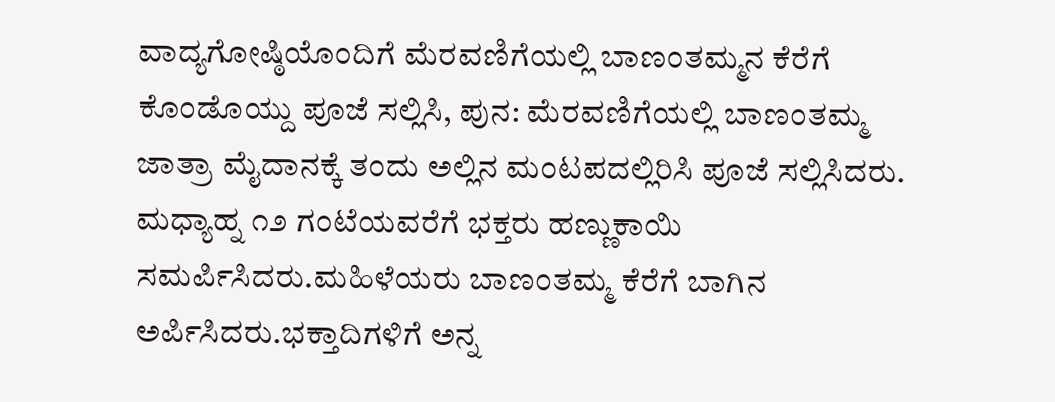ವಾದ್ಯಗೋಷ್ಠಿಯೊಂದಿಗೆ ಮೆರವಣಿಗೆಯಲ್ಲಿ ಬಾಣಂತಮ್ಮನ ಕೆರೆಗೆ ಕೊಂಡೊಯ್ದು ಪೂಜೆ ಸಲ್ಲಿಸಿ, ಪುನ: ಮೆರವಣಿಗೆಯಲ್ಲಿ ಬಾಣಂತಮ್ಮ ಜಾತ್ರಾ ಮೈದಾನಕ್ಕೆ ತಂದು ಅಲ್ಲಿನ ಮಂಟಪದಲ್ಲಿರಿಸಿ ಪೂಜೆ ಸಲ್ಲಿಸಿದರು. ಮಧ್ಯಾಹ್ನ ೧೨ ಗಂಟೆಯವರೆಗೆ ಭಕ್ತರು ಹಣ್ಣುಕಾಯಿ ಸಮರ್ಪಿಸಿದರು.ಮಹಿಳೆಯರು ಬಾಣಂತಮ್ಮ ಕೆರೆಗೆ ಬಾಗಿನ ಅರ್ಪಿಸಿದರು.ಭಕ್ತಾದಿಗಳಿಗೆ ಅನ್ನ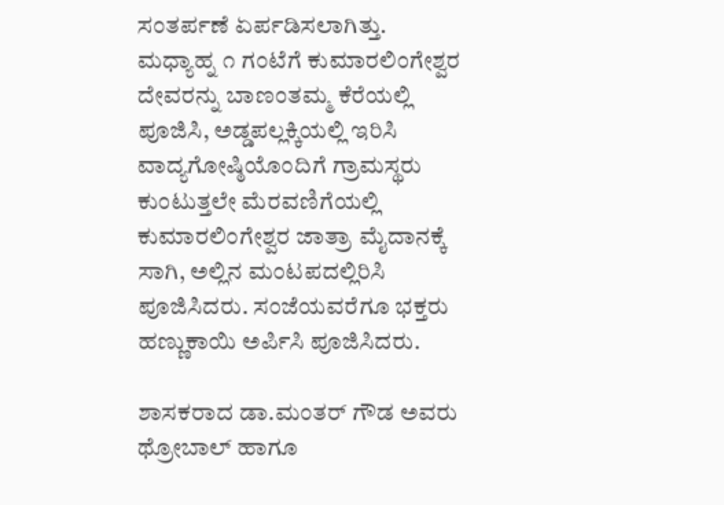ಸಂತರ್ಪಣೆ ಏರ್ಪಡಿಸಲಾಗಿತ್ತು. ಮಧ್ಯಾಹ್ನ ೧ ಗಂಟೆಗೆ ಕುಮಾರಲಿಂಗೇಶ್ವರ ದೇವರನ್ನು ಬಾಣಂತಮ್ಮ ಕೆರೆಯಲ್ಲಿ ಪೂಜಿಸಿ, ಅಡ್ಡಪಲ್ಲಕ್ಕಿಯಲ್ಲಿ ಇರಿಸಿ ವಾದ್ಯಗೋಷ್ಠಿಯೊಂದಿಗೆ ಗ್ರಾಮಸ್ಥರು ಕುಂಟುತ್ತಲೇ ಮೆರವಣಿಗೆಯಲ್ಲಿ ಕುಮಾರಲಿಂಗೇಶ್ವರ ಜಾತ್ರಾ ಮೈದಾನಕ್ಕೆ ಸಾಗಿ, ಅಲ್ಲಿನ ಮಂಟಪದಲ್ಲಿರಿಸಿ ಪೂಜಿಸಿದರು. ಸಂಜೆಯವರೆಗೂ ಭಕ್ತರು ಹಣ್ಣುಕಾಯಿ ಅರ್ಪಿಸಿ ಪೂಜಿಸಿದರು.

ಶಾಸಕರಾದ ಡಾ.ಮಂತರ್ ಗೌಡ ಅವರು ಥ್ರೋಬಾಲ್ ಹಾಗೂ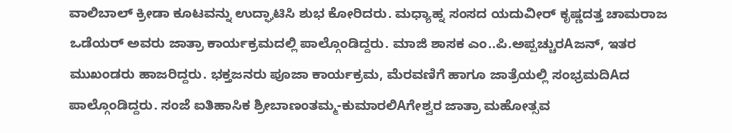ವಾಲಿಬಾಲ್ ಕ್ರೀಡಾ ಕೂಟವನ್ನು ಉದ್ಘಾಟಿಸಿ ಶುಭ ಕೋರಿದರು. ಮಧ್ಯಾಹ್ನ ಸಂಸದ ಯದುವೀರ್ ಕೃಷ್ಣದತ್ತ ಚಾಮರಾಜ ಒಡೆಯರ್ ಅವರು ಜಾತ್ರಾ ಕಾರ್ಯಕ್ರಮದಲ್ಲಿ ಪಾಲ್ಗೊಂಡಿದ್ದರು. ಮಾಜಿ ಶಾಸಕ ಎಂ..ಪಿ.ಅಪ್ಪಚ್ಚುರAಜನ್, ಇತರ ಮುಖಂಡರು ಹಾಜರಿದ್ದರು. ಭಕ್ತಜನರು ಪೂಜಾ ಕಾರ್ಯಕ್ರಮ, ಮೆರವಣಿಗೆ ಹಾಗೂ ಜಾತ್ರೆಯಲ್ಲಿ ಸಂಭ್ರಮದಿAದ ಪಾಲ್ಗೊಂಡಿದ್ದರು. ಸಂಜೆ ಐತಿಹಾಸಿಕ ಶ್ರೀಬಾಣಂತಮ್ಮ-ಕುಮಾರಲಿAಗೇಶ್ವರ ಜಾತ್ರಾ ಮಹೋತ್ಸವ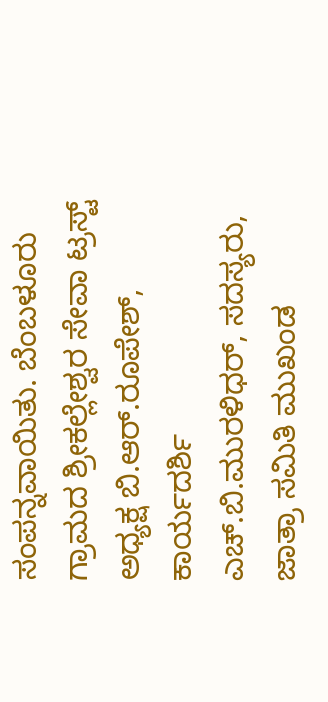ಸಂಪನ್ನವಾಯಿತು. ಬೆಂಬಳೂರು ಗ್ರಾಮದ ಶ್ರೀಕಲ್ಲೇಶ್ವರ ಸೇವಾ ಟ್ರಸ್ಟ್ ಅಧ್ಯಕ್ಷ ಬಿ.ಆರ್.ರೂಪೇಶ್, ಕಾರ್ಯದರ್ಶಿ ಎಚ್.ಬಿ.ಮುರಳಿಧರ್, ಸದಸ್ಯರು, ಜಾತ್ರಾ ಸಮಿತಿ ಮುಖಂಡ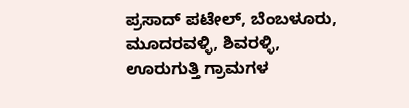ಪ್ರಸಾದ್ ಪಟೇಲ್, ಬೆಂಬಳೂರು, ಮೂದರವಳ್ಳಿ, ಶಿವರಳ್ಳಿ, ಊರುಗುತ್ತಿ ಗ್ರಾಮಗಳ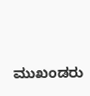ಮುಖಂಡರು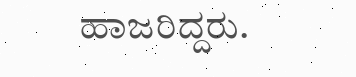ಹಾಜರಿದ್ದರು.